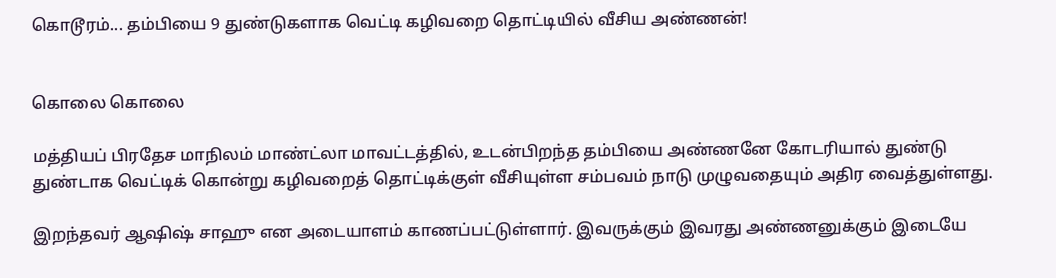கொடூரம்... தம்பியை 9 துண்டுகளாக வெட்டி கழிவறை தொட்டியில் வீசிய அண்ணன்!


கொலை கொலை

மத்தியப் பிரதேச மாநிலம் மாண்ட்லா மாவட்டத்தில், உடன்பிறந்த தம்பியை அண்ணனே கோடரியால் துண்டு துண்டாக வெட்டிக் கொன்று கழிவறைத் தொட்டிக்குள் வீசியுள்ள சம்பவம் நாடு முழுவதையும் அதிர வைத்துள்ளது.

இறந்தவர் ஆஷிஷ் சாஹு என அடையாளம் காணப்பட்டுள்ளார். இவருக்கும் இவரது அண்ணனுக்கும் இடையே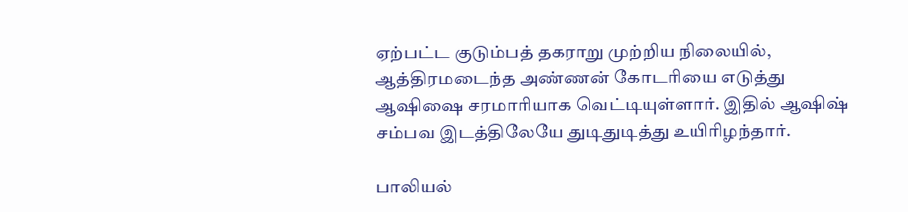ஏற்பட்ட குடும்பத் தகராறு முற்றிய நிலையில், ஆத்திரமடைந்த அண்ணன் கோடரியை எடுத்து ஆஷிஷை சரமாரியாக வெட்டியுள்ளார். இதில் ஆஷிஷ் சம்பவ இடத்திலேயே துடிதுடித்து உயிரிழந்தார்.

பாலியல்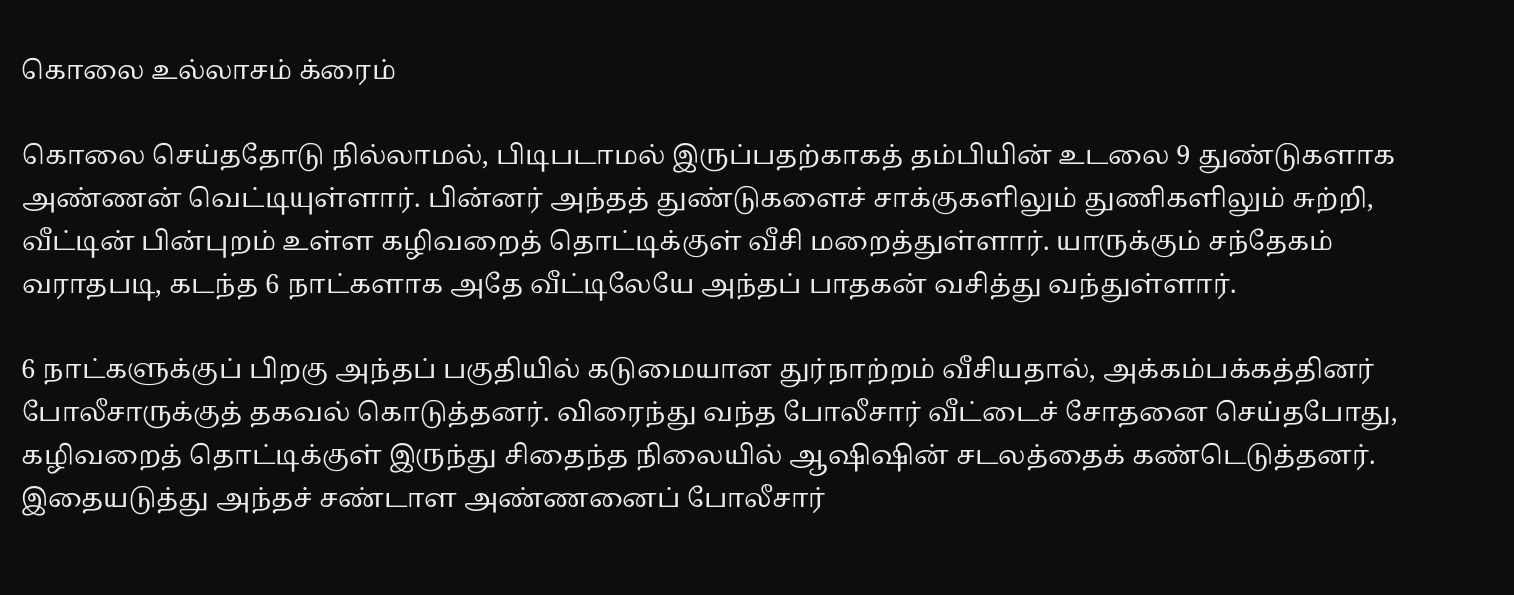கொலை உல்லாசம் க்ரைம்

கொலை செய்ததோடு நில்லாமல், பிடிபடாமல் இருப்பதற்காகத் தம்பியின் உடலை 9 துண்டுகளாக அண்ணன் வெட்டியுள்ளார். பின்னர் அந்தத் துண்டுகளைச் சாக்குகளிலும் துணிகளிலும் சுற்றி, வீட்டின் பின்புறம் உள்ள கழிவறைத் தொட்டிக்குள் வீசி மறைத்துள்ளார். யாருக்கும் சந்தேகம் வராதபடி, கடந்த 6 நாட்களாக அதே வீட்டிலேயே அந்தப் பாதகன் வசித்து வந்துள்ளார்.

6 நாட்களுக்குப் பிறகு அந்தப் பகுதியில் கடுமையான துர்நாற்றம் வீசியதால், அக்கம்பக்கத்தினர் போலீசாருக்குத் தகவல் கொடுத்தனர். விரைந்து வந்த போலீசார் வீட்டைச் சோதனை செய்தபோது, கழிவறைத் தொட்டிக்குள் இருந்து சிதைந்த நிலையில் ஆஷிஷின் சடலத்தைக் கண்டெடுத்தனர். இதையடுத்து அந்தச் சண்டாள அண்ணனைப் போலீசார்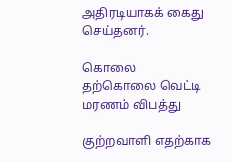அதிரடியாகக் கைது செய்தனர்.

கொலை தற்கொலை வெட்டி மரணம் விபத்து

குற்றவாளி எதற்காக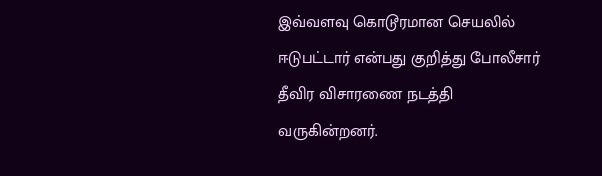இவ்வளவு கொடூரமான செயலில் ஈடுபட்டார் என்பது குறித்து போலீசார் தீவிர விசாரணை நடத்தி வருகின்றனர்.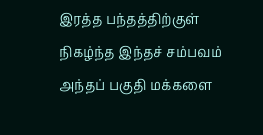இரத்த பந்தத்திற்குள் நிகழ்ந்த இந்தச் சம்பவம் அந்தப் பகுதி மக்களை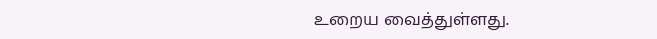உறைய வைத்துள்ளது.